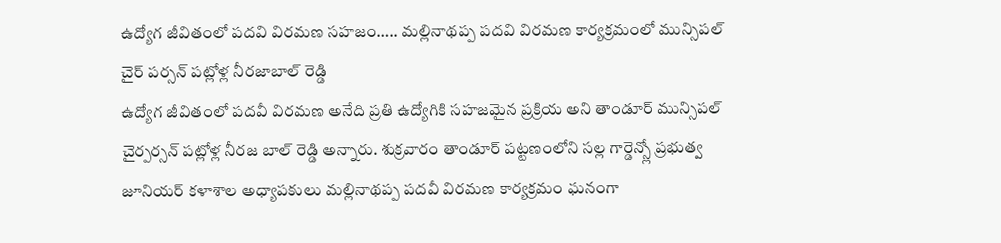ఉద్యోగ జీవితంలో పదవి విరమణ సహజం….. మల్లినాథప్ప పదవి విరమణ కార్యక్రమంలో మున్సిపల్ చైర్ పర్సన్ పట్లోళ్ల నీరజాబాల్ రెడ్డి
ఉద్యోగ జీవితంలో పదవీ విరమణ అనేది ప్రతి ఉద్యోగికి సహజమైన ప్రక్రియ అని తాండూర్ మున్సిపల్ చైర్పర్సన్ పట్లోళ్ల నీరజ బాల్ రెడ్డి అన్నారు. శుక్రవారం తాండూర్ పట్టణంలోని సల్ల గార్డెన్స్లో ప్రభుత్వ జూనియర్ కళాశాల అధ్యాపకులు మల్లినాథప్ప పదవీ విరమణ కార్యక్రమం ఘనంగా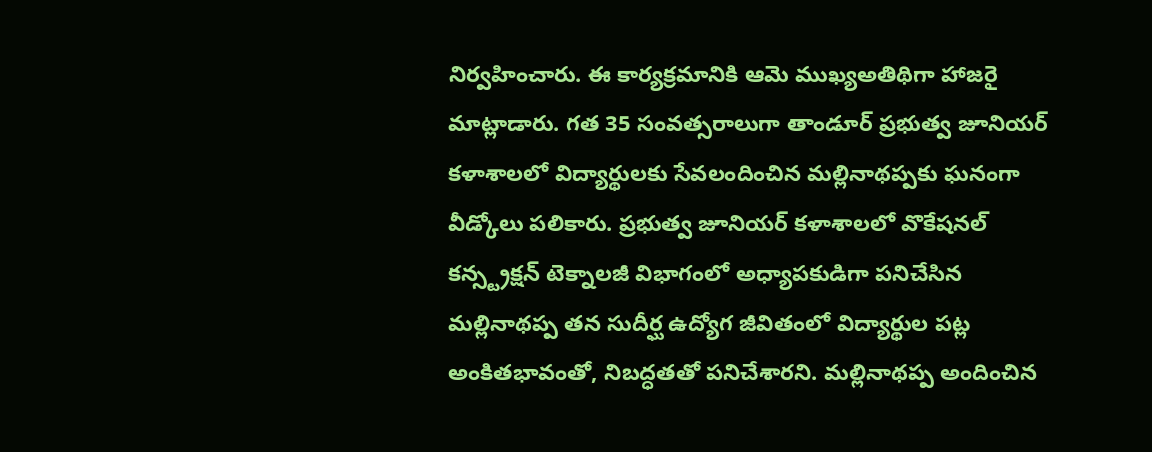నిర్వహించారు. ఈ కార్యక్రమానికి ఆమె ముఖ్యఅతిథిగా హాజరై మాట్లాడారు. గత 35 సంవత్సరాలుగా తాండూర్ ప్రభుత్వ జూనియర్ కళాశాలలో విద్యార్థులకు సేవలందించిన మల్లినాథప్పకు ఘనంగా వీడ్కోలు పలికారు. ప్రభుత్వ జూనియర్ కళాశాలలో వొకేషనల్ కన్స్ట్రక్షన్ టెక్నాలజీ విభాగంలో అధ్యాపకుడిగా పనిచేసిన మల్లినాథప్ప తన సుదీర్ఘ ఉద్యోగ జీవితంలో విద్యార్థుల పట్ల అంకితభావంతో, నిబద్ధతతో పనిచేశారని. మల్లినాథప్ప అందించిన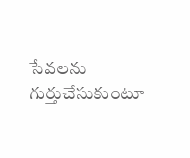సేవలను గుర్తుచేసుకుంటూ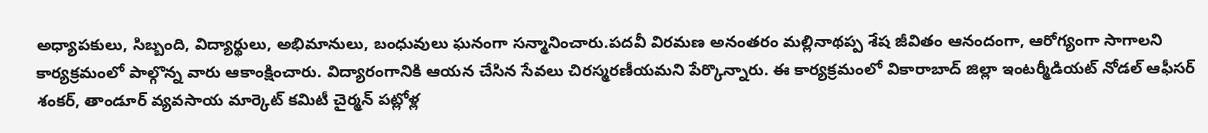అధ్యాపకులు, సిబ్బంది, విద్యార్థులు, అభిమానులు, బంధువులు ఘనంగా సన్మానించారు.పదవీ విరమణ అనంతరం మల్లినాథప్ప శేష జీవితం ఆనందంగా, ఆరోగ్యంగా సాగాలని కార్యక్రమంలో పాల్గొన్న వారు ఆకాంక్షించారు. విద్యారంగానికి ఆయన చేసిన సేవలు చిరస్మరణీయమని పేర్కొన్నారు. ఈ కార్యక్రమంలో వికారాబాద్ జిల్లా ఇంటర్మీడియట్ నోడల్ ఆఫీసర్ శంకర్, తాండూర్ వ్యవసాయ మార్కెట్ కమిటీ చైర్మన్ పట్లోళ్ల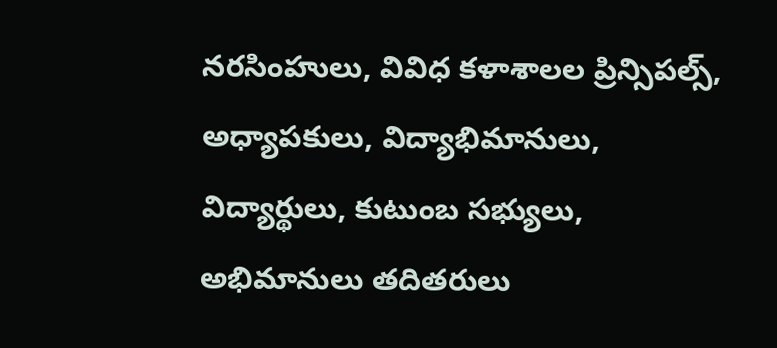నరసింహులు, వివిధ కళాశాలల ప్రిన్సిపల్స్, అధ్యాపకులు, విద్యాభిమానులు, విద్యార్థులు, కుటుంబ సభ్యులు, అభిమానులు తదితరులు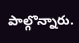పాల్గొన్నారు.